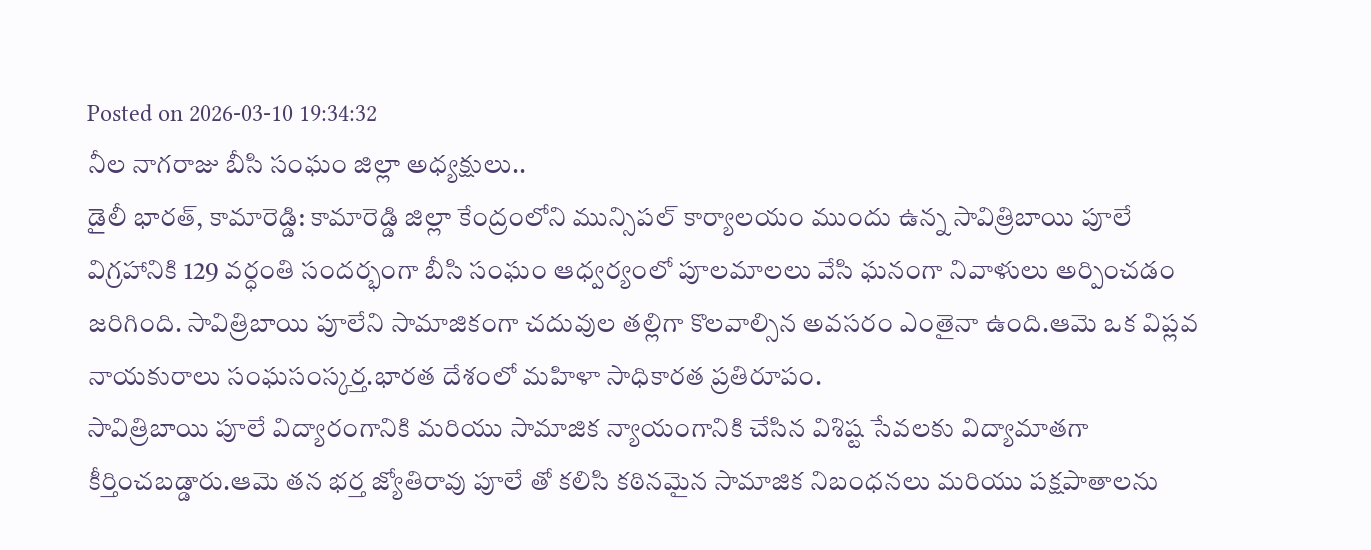Posted on 2026-03-10 19:34:32
నీల నాగరాజు బీసి సంఘం జిల్లా అధ్యక్షులు..
డైలీ భారత్, కామారెడ్డి: కామారెడ్డి జిల్లా కేంద్రంలోని మున్సిపల్ కార్యాలయం ముందు ఉన్న సావిత్రిబాయి పూలే విగ్రహానికి 129 వర్ధంతి సందర్భంగా బీసి సంఘం ఆధ్వర్యంలో పూలమాలలు వేసి ఘనంగా నివాళులు అర్పించడం జరిగింది. సావిత్రిబాయి పూలేని సామాజికంగా చదువుల తల్లిగా కొలవాల్సిన అవసరం ఎంతైనా ఉంది.ఆమె ఒక విప్లవ నాయకురాలు సంఘసంస్కర్త.భారత దేశంలో మహిళా సాధికారత ప్రతిరూపం.
సావిత్రిబాయి పూలే విద్యారంగానికి మరియు సామాజిక న్యాయంగానికి చేసిన విశిష్ట సేవలకు విద్యామాతగా కీర్తించబడ్డారు.ఆమె తన భర్త జ్యోతిరావు పూలే తో కలిసి కఠినమైన సామాజిక నిబంధనలు మరియు పక్షపాతాలను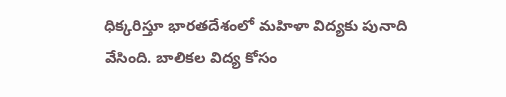ధిక్కరిస్తూ భారతదేశంలో మహిళా విద్యకు పునాది వేసింది. బాలికల విద్య కోసం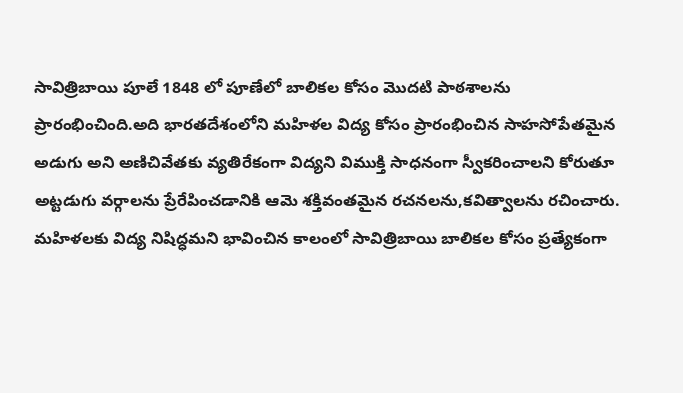సావిత్రిబాయి పూలే 1848 లో పూణేలో బాలికల కోసం మొదటి పాఠశాలను ప్రారంభించింది.అది భారతదేశంలోని మహిళల విద్య కోసం ప్రారంభించిన సాహసోపేతమైన అడుగు అని అణిచివేతకు వ్యతిరేకంగా విద్యని విముక్తి సాధనంగా స్వీకరించాలని కోరుతూ అట్టడుగు వర్గాలను ప్రేరేపించడానికి ఆమె శక్తివంతమైన రచనలను,కవిత్వాలను రచించారు.
మహిళలకు విద్య నిషిద్ధమని భావించిన కాలంలో సావిత్రిబాయి బాలికల కోసం ప్రత్యేకంగా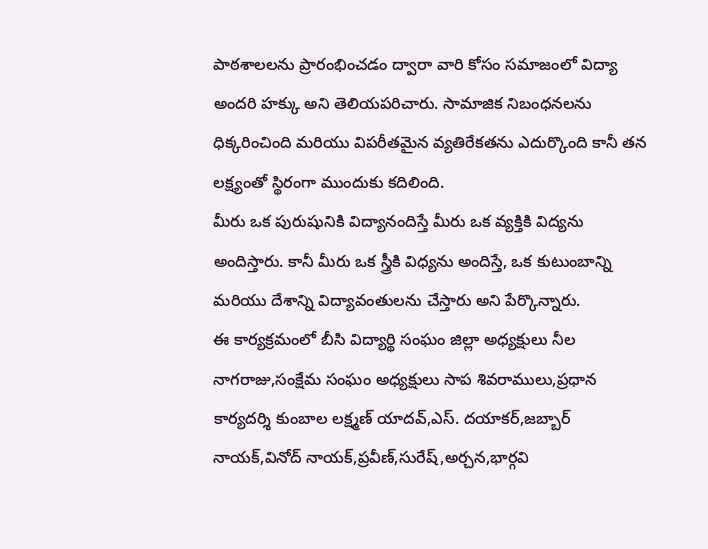పాఠశాలలను ప్రారంభించడం ద్వారా వారి కోసం సమాజంలో విద్యా అందరి హక్కు అని తెలియపరిచారు. సామాజిక నిబంధనలను ధిక్కరించింది మరియు విపరీతమైన వ్యతిరేకతను ఎదుర్కొంది కానీ తన లక్ష్యంతో స్థిరంగా ముందుకు కదిలింది.
మీరు ఒక పురుషునికి విద్యానందిస్తే మీరు ఒక వ్యక్తికి విద్యను అందిస్తారు. కానీ మీరు ఒక స్త్రీకి విధ్యను అందిస్తే, ఒక కుటుంబాన్ని మరియు దేశాన్ని విద్యావంతులను చేస్తారు అని పేర్కొన్నారు.
ఈ కార్యక్రమంలో బీసి విద్యార్థి సంఘం జిల్లా అధ్యక్షులు నీల నాగరాజు,సంక్షేమ సంఘం అధ్యక్షులు సాప శివరాములు,ప్రధాన కార్యదర్శి కుంబాల లక్ష్మణ్ యాదవ్,ఎస్. దయాకర్,జబ్బార్ నాయక్,వినోద్ నాయక్,ప్రవీణ్,సురేష్,అర్చన,భార్గవి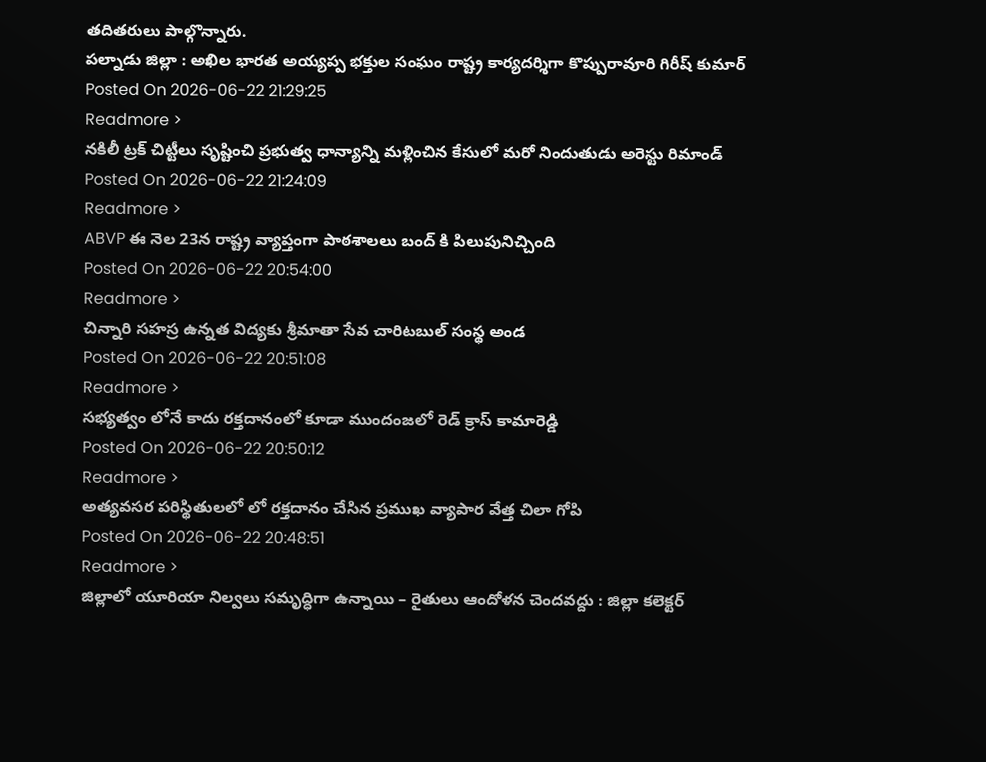తదితరులు పాల్గొన్నారు.
పల్నాడు జిల్లా : అఖిల భారత అయ్యప్ప భక్తుల సంఘం రాష్ట్ర కార్యదర్శిగా కొప్పురావూరి గిరీష్ కుమార్
Posted On 2026-06-22 21:29:25
Readmore >
నకిలీ ట్రక్ చిట్టీలు సృష్టించి ప్రభుత్వ ధాన్యాన్ని మళ్లించిన కేసులో మరో నిందుతుడు అరెస్టు రిమాండ్
Posted On 2026-06-22 21:24:09
Readmore >
ABVP ఈ నెల 23న రాష్ట్ర వ్యాప్తంగా పాఠశాలలు బంద్ కి పిలుపునిచ్చింది
Posted On 2026-06-22 20:54:00
Readmore >
చిన్నారి సహస్ర ఉన్నత విద్యకు శ్రీమాతా సేవ చారిటబుల్ సంస్థ అండ
Posted On 2026-06-22 20:51:08
Readmore >
సభ్యత్వం లోనే కాదు రక్తదానంలో కూడా ముందంజలో రెడ్ క్రాస్ కామారెడ్డి
Posted On 2026-06-22 20:50:12
Readmore >
అత్యవసర పరిస్థితులలో లో రక్తదానం చేసిన ప్రముఖ వ్యాపార వేత్త చిలా గోపి
Posted On 2026-06-22 20:48:51
Readmore >
జిల్లాలో యూరియా నిల్వలు సమృద్ధిగా ఉన్నాయి – రైతులు ఆందోళన చెందవద్దు : జిల్లా కలెక్టర్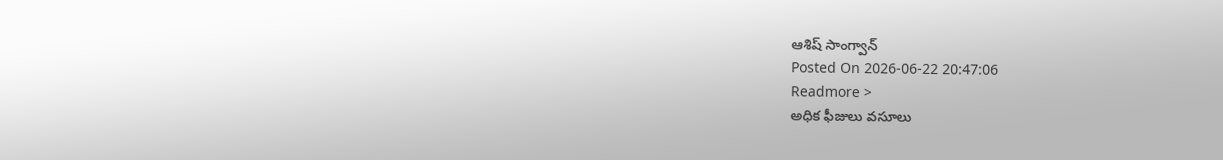ఆశిష్ సాంగ్వాన్
Posted On 2026-06-22 20:47:06
Readmore >
అధిక ఫీజులు వసూలు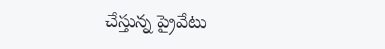చేస్తున్న ప్రైవేటు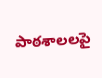పాఠశాలలపై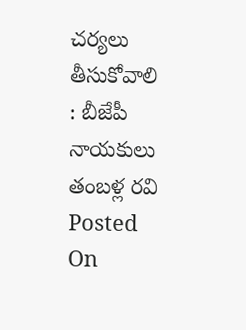చర్యలు తీసుకోవాలి : బీజేపీ నాయకులు తంబళ్ల రవి
Posted On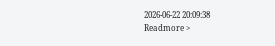2026-06-22 20:09:38
Readmore >